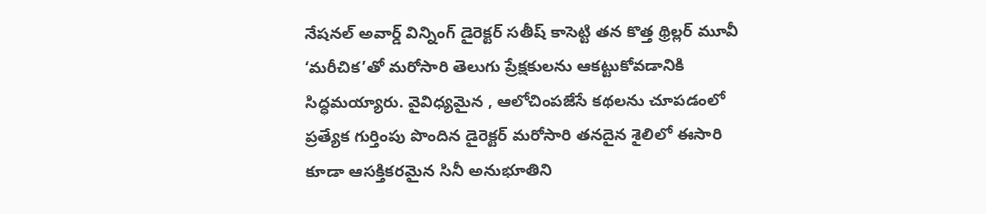నేషనల్ అవార్డ్ విన్నింగ్ డైరెక్టర్ సతీష్ కాసెట్టి తన కొత్త థ్రిల్లర్ మూవీ ‘మరీచిక’తో మరోసారి తెలుగు ప్రేక్షకులను ఆకట్టుకోవడానికి సిద్ధమయ్యారు. వైవిధ్యమైన , ఆలోచింపజేసే కథలను చూపడంలో ప్రత్యేక గుర్తింపు పొందిన డైరెక్టర్ మరోసారి తనదైన శైలిలో ఈసారి కూడా ఆసక్తికరమైన సినీ అనుభూతిని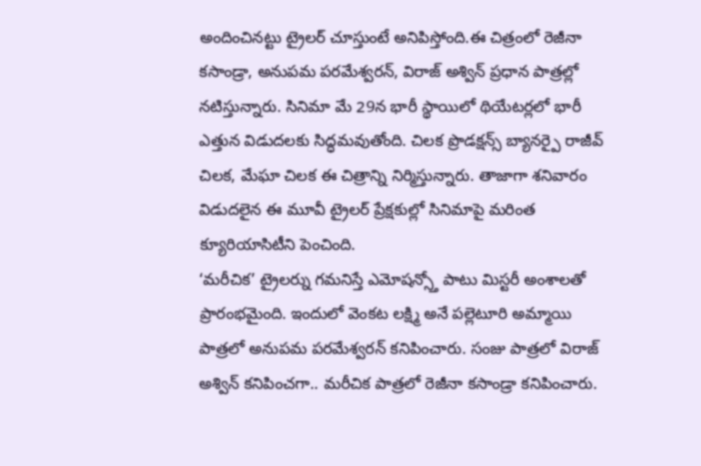అందించినట్టు ట్రైలర్ చూస్తుంటే అనిపిస్తోంది.ఈ చిత్రంలో రెజీనా కసాండ్రా, అనుపమ పరమేశ్వరన్, విరాజ్ అశ్విన్ ప్రధాన పాత్రల్లో నటిస్తున్నారు. సినిమా మే 29న భారీ స్థాయిలో థియేటర్లలో భారీ ఎత్తున విడుదలకు సిద్ధమవుతోంది. చిలక ప్రొడక్షన్స్ బ్యానర్పై రాజీవ్ చిలక, మేఘా చిలక ఈ చిత్రాన్ని నిర్మిస్తున్నారు. తాజాగా శనివారం విడుదలైన ఈ మూవీ ట్రైలర్ ప్రేక్షకుల్లో సినిమాపై మరింత క్యూరియాసిటీని పెంచింది.
‘మరీచిక’ ట్రైలర్ను గమనిస్తే ఎమోషన్స్తో పాటు మిస్టరీ అంశాలతో ప్రారంభమైంది. ఇందులో వెంకట లక్ష్మి అనే పల్లెటూరి అమ్మాయి పాత్రలో అనుపమ పరమేశ్వరన్ కనిపించారు. సంజు పాత్రలో విరాజ్ అశ్విన్ కనిపించగా.. మరీచిక పాత్రలో రెజీనా కసాండ్రా కనిపించారు.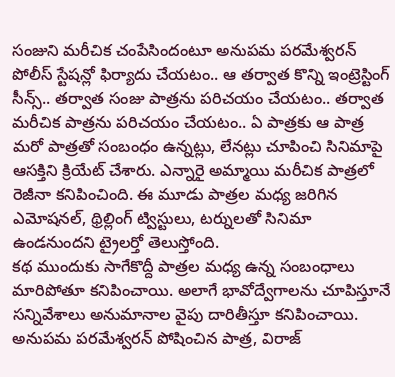సంజుని మరీచిక చంపేసిందంటూ అనుపమ పరమేశ్వరన్ పోలీస్ స్టేషన్లో ఫిర్యాదు చేయటం.. ఆ తర్వాత కొన్ని ఇంట్రెస్టింగ్ సీన్స్.. తర్వాత సంజు పాత్రను పరిచయం చేయటం.. తర్వాత మరీచిక పాత్రను పరిచయం చేయటం.. ఏ పాత్రకు ఆ పాత్ర మరో పాత్రతో సంబంధం ఉన్నట్లు, లేనట్లు చూపించి సినిమాపై ఆసక్తిని క్రియేట్ చేశారు. ఎన్నారై అమ్మాయి మరీచిక పాత్రలో రెజీనా కనిపించింది. ఈ మూడు పాత్రల మధ్య జరిగిన ఎమోషనల్, థ్రిల్లింగ్ ట్విస్టులు, టర్నులతో సినిమా ఉండనుందని ట్రైలర్తో తెలుస్తోంది.
కథ ముందుకు సాగేకొద్దీ పాత్రల మధ్య ఉన్న సంబంధాలు మారిపోతూ కనిపించాయి. అలాగే భావోద్వేగాలను చూపిస్తూనే సన్నివేశాలు అనుమానాల వైపు దారితీస్తూ కనిపించాయి. అనుపమ పరమేశ్వరన్ పోషించిన పాత్ర, విరాజ్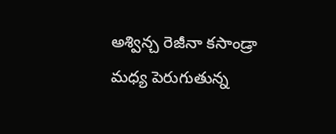అశ్విన్చ రెజీనా కసాండ్రా మధ్య పెరుగుతున్న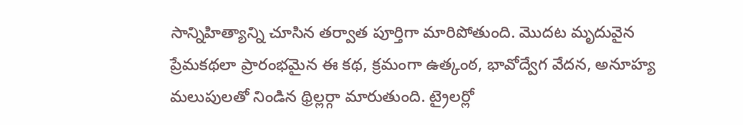సాన్నిహిత్యాన్ని చూసిన తర్వాత పూర్తిగా మారిపోతుంది. మొదట మృదువైన ప్రేమకథలా ప్రారంభమైన ఈ కథ, క్రమంగా ఉత్కంఠ, భావోద్వేగ వేదన, అనూహ్య మలుపులతో నిండిన థ్రిల్లర్గా మారుతుంది. ట్రైలర్లో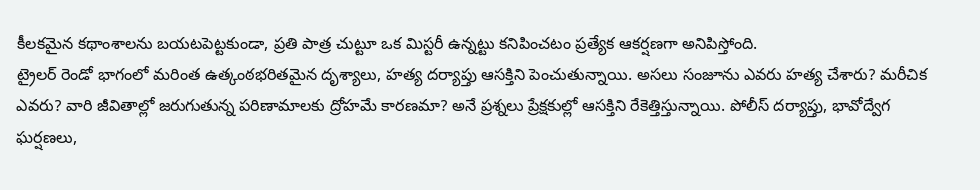కీలకమైన కథాంశాలను బయటపెట్టకుండా, ప్రతి పాత్ర చుట్టూ ఒక మిస్టరీ ఉన్నట్టు కనిపించటం ప్రత్యేక ఆకర్షణగా అనిపిస్తోంది.
ట్రైలర్ రెండో భాగంలో మరింత ఉత్కంఠభరితమైన దృశ్యాలు, హత్య దర్యాప్తు ఆసక్తిని పెంచుతున్నాయి. అసలు సంజూను ఎవరు హత్య చేశారు? మరీచిక ఎవరు? వారి జీవితాల్లో జరుగుతున్న పరిణామాలకు ద్రోహమే కారణమా? అనే ప్రశ్నలు ప్రేక్షకుల్లో ఆసక్తిని రేకెత్తిస్తున్నాయి. పోలీస్ దర్యాప్తు, భావోద్వేగ ఘర్షణలు,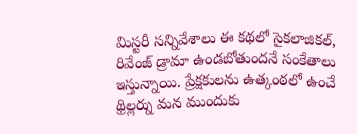మిస్టరీ సన్నివేశాలు ఈ కథలో సైకలాజికల్, రివేంజ్ డ్రామా ఉండబోతుందనే సంకేతాలు ఇస్తున్నాయి. ప్రేక్షకులను ఉత్కంఠలో ఉంచే థ్రిల్లర్ను మన ముందుకు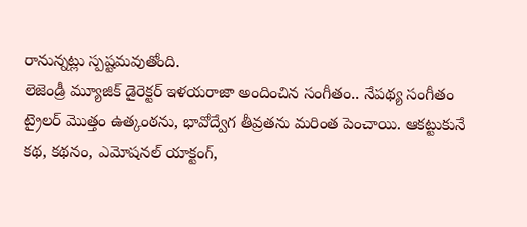రానున్నట్లు స్పష్టమవుతోంది.
లెజెండ్రీ మ్యూజిక్ డైరెక్టర్ ఇళయరాజా అందించిన సంగీతం.. నేపథ్య సంగీతం ట్రైలర్ మొత్తం ఉత్కంఠను, భావోద్వేగ తీవ్రతను మరింత పెంచాయి. ఆకట్టుకునే కథ, కథనం, ఎమోషనల్ యాక్టంగ్,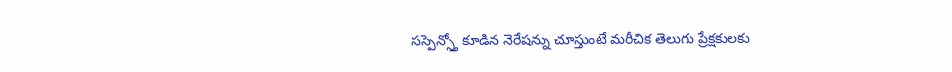సస్పెన్స్తో కూడిన నెరేషన్ను చూస్తుంటే మరీచిక తెలుగు ప్రేక్షకులకు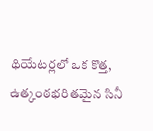థియేటర్లలో ఒక కొత్త, ఉత్కంఠభరితమైన సినీ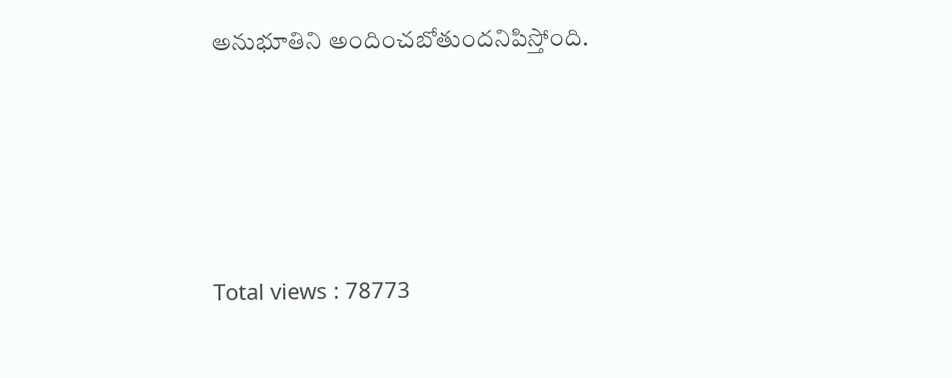అనుభూతిని అందించబోతుందనిపిస్తోంది.






Total views : 78773